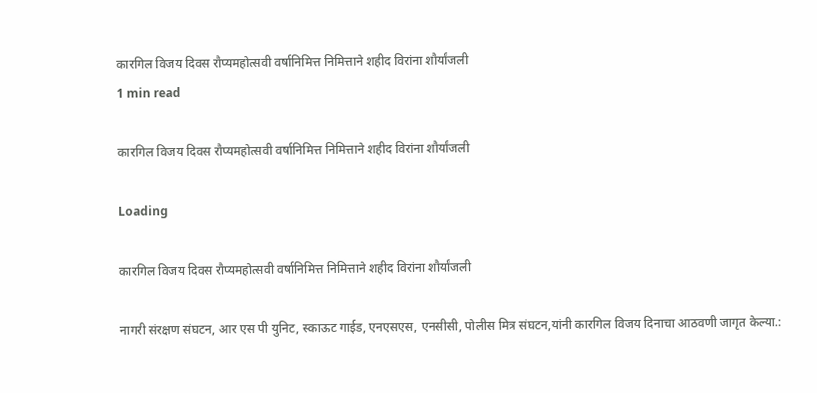कारगिल विजय दिवस रौप्यमहोत्सवी वर्षानिमित्त निमित्ताने शहीद विरांना शौर्यांजली
1 min read

कारगिल विजय दिवस रौप्यमहोत्सवी वर्षानिमित्त निमित्ताने शहीद विरांना शौर्यांजली

Loading

कारगिल विजय दिवस रौप्यमहोत्सवी वर्षानिमित्त निमित्ताने शहीद विरांना शौर्यांजली

नागरी संरक्षण संघटन, आर एस पी युनिट, स्काऊट गाईड, एनएसएस, एनसीसी, पोलीस मित्र संघटन,यांनी कारगिल विजय दिनाचा आठवणी जागृत केल्या.: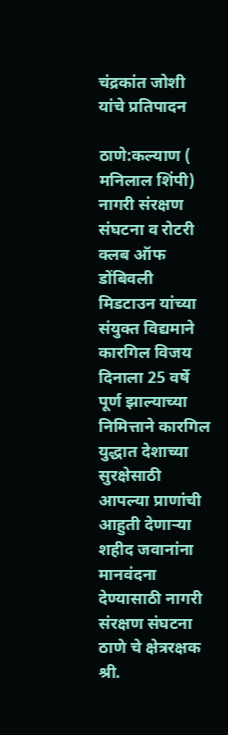चंद्रकांत जोशी यांचे प्रतिपादन

ठाणे:कल्याण ( मनिलाल शिंपी) नागरी संरक्षण संघटना व रोटरी क्लब ऑफ डोंबिवली मिडटाउन यांच्या संयुक्त विद्यमाने कारगिल विजय दिनाला 25 वर्षे पूर्ण झाल्याच्या निमित्ताने कारगिल युद्धात देशाच्या सुरक्षेसाठी आपल्या प्राणांची आहुती देणार्‍या शहीद जवानांना मानवंदना देण्यासाठी नागरी संरक्षण संघटना ठाणे चे क्षेत्ररक्षक श्री.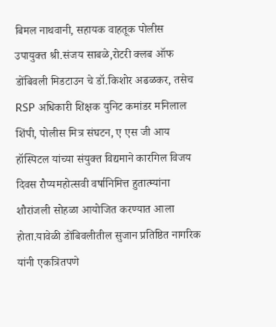बिमल नाथवानी, सहायक वाहतूक पोलीस उपायुक्त श्री.संजय साबळे,रोटरी क्लब ऑफ डोंबिवली मिडटाउन चे डॉ.किशोर अढळकर, तसेच RSP अधिकारी शिक्षक युनिट कमांडर मनिलाल शिंपी, पोलीस मित्र संघटन, ए एस जी आय हॉस्पिटल यांच्या संयुक्त विद्यमाने कारगिल विजय दिवस रौप्यमहोत्सवी वर्षानिमित्त हुतात्म्यांना शौरांजली सोहळा आयोजित करण्यात आला होता.यावेळी डोंबिवलीतील सुजान प्रतिष्ठित नागरिक यांनी एकत्रितपणे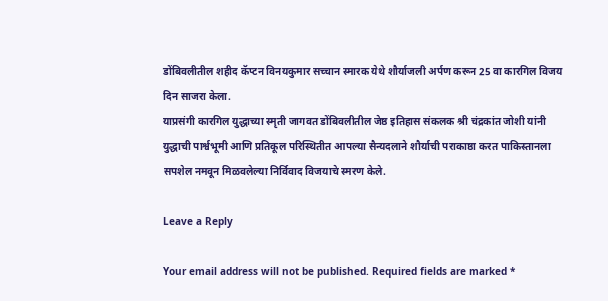डोंबिवलीतील शहीद कॅप्टन विनयकुमार सच्चान स्मारक येथे शौर्याजली अर्पण करून 25 वा कारगिल विजय दिन साजरा केला.
याप्रसंगी कारगिल युद्धाच्या स्मृती जागवत डोंबिवलीतील जेष्ठ इतिहास संकलक श्री चंद्रकांत जोशी यांनी युद्धाची पार्श्वभूमी आणि प्रतिकूल परिस्थितीत आपल्या सैन्यदलाने शौर्याची पराकाष्ठा करत पाकिस्तानला सपशेल नमवून मिळवलेल्या निर्विवाद विजयाचे स्मरण केले.

Leave a Reply

Your email address will not be published. Required fields are marked *